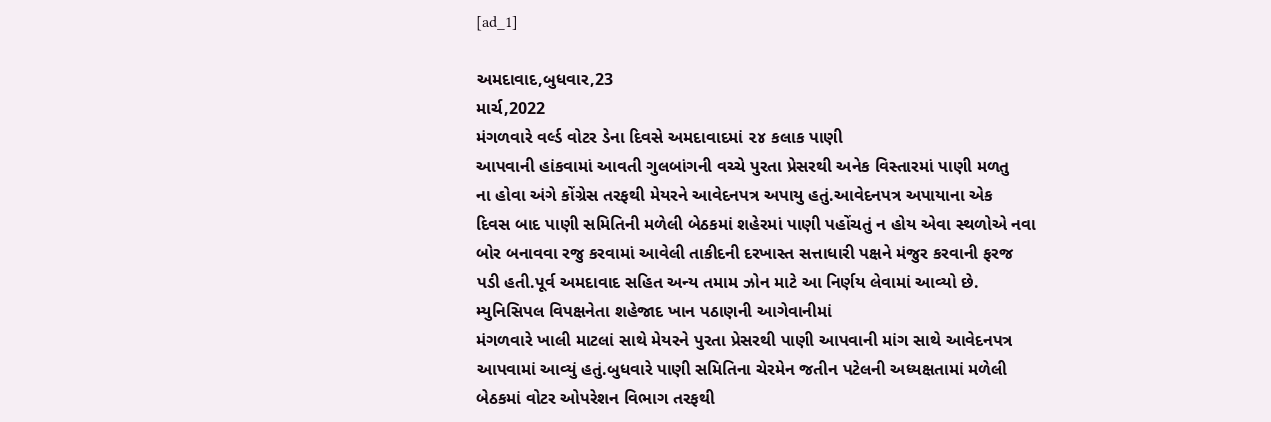[ad_1]

અમદાવાદ,બુધવાર,23
માર્ચ,2022
મંગળવારે વર્લ્ડ વોટર ડેના દિવસે અમદાવાદમાં ૨૪ કલાક પાણી
આપવાની હાંકવામાં આવતી ગુલબાંગની વચ્ચે પુરતા પ્રેસરથી અનેક વિસ્તારમાં પાણી મળતુ
ના હોવા અંગે કોંગ્રેસ તરફથી મેયરને આવેદનપત્ર અપાયુ હતું.આવેદનપત્ર અપાયાના એક
દિવસ બાદ પાણી સમિતિની મળેલી બેઠકમાં શહેરમાં પાણી પહોંચતું ન હોય એવા સ્થળોએ નવા
બોર બનાવવા રજુ કરવામાં આવેલી તાકીદની દરખાસ્ત સત્તાધારી પક્ષને મંજુર કરવાની ફરજ
પડી હતી.પૂર્વ અમદાવાદ સહિત અન્ય તમામ ઝોન માટે આ નિર્ણય લેવામાં આવ્યો છે.
મ્યુનિસિપલ વિપક્ષનેતા શહેજાદ ખાન પઠાણની આગેવાનીમાં
મંગળવારે ખાલી માટલાં સાથે મેયરને પુરતા પ્રેસરથી પાણી આપવાની માંગ સાથે આવેદનપત્ર
આપવામાં આવ્યું હતું.બુધવારે પાણી સમિતિના ચેરમેન જતીન પટેલની અધ્યક્ષતામાં મળેલી
બેઠકમાં વોટર ઓપરેશન વિભાગ તરફથી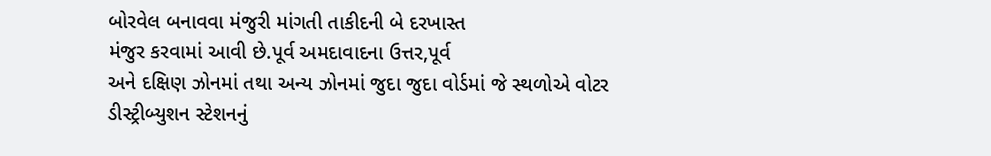બોરવેલ બનાવવા મંજુરી માંગતી તાકીદની બે દરખાસ્ત
મંજુર કરવામાં આવી છે.પૂર્વ અમદાવાદના ઉત્તર,પૂર્વ
અને દક્ષિણ ઝોનમાં તથા અન્ય ઝોનમાં જુદા જુદા વોર્ડમાં જે સ્થળોએ વોટર
ડીસ્ટ્રીબ્યુશન સ્ટેશનનું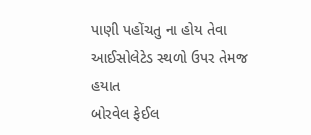પાણી પહોંચતુ ના હોય તેવા આઈસોલેટેડ સ્થળો ઉપર તેમજ હયાત
બોરવેલ ફેઈલ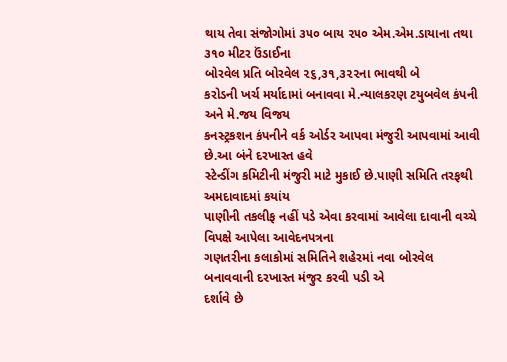થાય તેવા સંજોગોમાં ૩૫૦ બાય ૨૫૦ એમ.એમ.ડાયાના તથા ૩૧૦ મીટર ઉંડાઈના
બોરવેલ પ્રતિ બોરવેલ ૨૬,૩૧,૩૨૨ના ભાવથી બે
કરોડની ખર્ચ મર્યાદામાં બનાવવા મે.ન્યાલકરણ ટયુબવેલ કંપની અને મે.જય વિજય
કનસ્ટ્રકશન કંપનીને વર્ક ઓર્ડર આપવા મંજુરી આપવામાં આવી છે.આ બંને દરખાસ્ત હવે
સ્ટેન્ડીંગ કમિટીની મંજુરી માટે મુકાઈ છે.પાણી સમિતિ તરફથી અમદાવાદમાં કયાંય
પાણીની તકલીફ નહીં પડે એવા કરવામાં આવેલા દાવાની વચ્ચે વિપક્ષે આપેલા આવેદનપત્રના
ગણતરીના કલાકોમાં સમિતિને શહેરમાં નવા બોરવેલ બનાવવાની દરખાસ્ત મંજુર કરવી પડી એ
દર્શાવે છે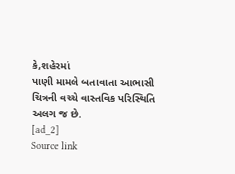કે,શહેરમાં
પાણી મામલે બતાવાતા આભાસી ચિત્રની વચ્ચે વાસ્તવિક પરિસ્થિતિ અલગ જ છે.
[ad_2]
Source link